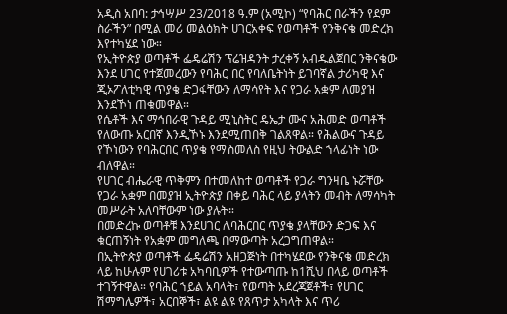አዲስ አበባ: ታኅሣሥ 23/2018 ዓ.ም (አሚኮ) “የባሕር በራችን የደም ስራችን” በሚል መሪ መልዕክት ሀገርአቀፍ የወጣቶች የንቅናቄ መድረክ እየተካሄደ ነው።
የኢትዮጵያ ወጣቶች ፌዴሬሽን ፕሬዝዳንት ታረቀኝ አብዱልጀበር ንቅናቄው እንደ ሀገር የተጀመረውን የባሕር በር የባለቤትነት ይገባኛል ታሪካዊ እና ጂኦፖለቲካዊ ጥያቄ ድጋፋቸውን ለማሳየት እና የጋራ አቋም ለመያዝ እንደኾነ ጠቁመዋል።
የሴቶች እና ማኅበራዊ ጉዳይ ሚኒስትር ዴኤታ ሙና አሕመድ ወጣቶች የለውጡ አርበኛ እንዲኾኑ እንደሚጠበቅ ገልጸዋል። የሕልውና ጉዳይ የኾነውን የባሕርበር ጥያቄ የማስመለስ የዚህ ትውልድ ኀላፊነት ነው ብለዋል።
የሀገር ብሔራዊ ጥቅምን በተመለከተ ወጣቶች የጋራ ግንዛቤ ኑሯቸው የጋራ አቋም በመያዝ ኢትዮጵያ በቀይ ባሕር ላይ ያላትን መብት ለማሳካት መሥራት አለባቸውም ነው ያሉት።
በመድረኩ ወጣቶቹ እንደሀገር ለባሕርበር ጥያቄ ያላቸውን ድጋፍ እና ቁርጠኝነት የአቋም መግለጫ በማውጣት አረጋግጠዋል።
በኢትዮጵያ ወጣቶች ፌዴሬሽን አዘጋጅነት በተካሄደው የንቅናቄ መድረክ ላይ ከሁሉም የሀገሪቱ አካባቢዎች የተውጣጡ ከ1ሺህ በላይ ወጣቶች ተገኝተዋል። የባሕር ኀይል አባላት፣ የወጣት አደረጃጀቶች፣ የሀገር ሽማግሌዎች፣ አርበኞች፣ ልዩ ልዩ የጸጥታ አካላት እና ጥሪ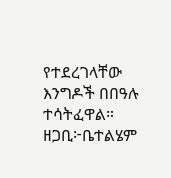የተደረገላቸው እንግዶች በበዓሉ ተሳትፈዋል።
ዘጋቢ፦ቤተልሄም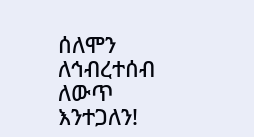ሰለሞን
ለኅብረተሰብ ለውጥ እንተጋለን!